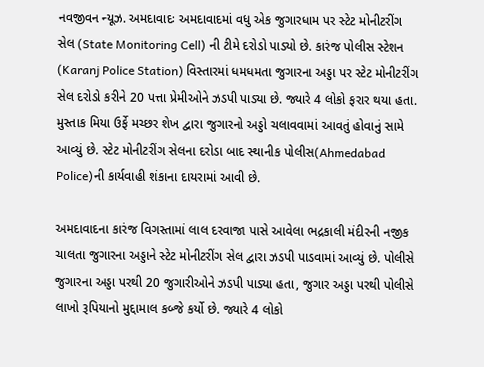નવજીવન ન્યૂઝ. અમદાવાદઃ અમદાવાદમાં વધુ એક જુગારધામ પર સ્ટેટ મોનીટરીંગ સેલ (State Monitoring Cell) ની ટીમે દરોડો પાડ્યો છે. કારંજ પોલીસ સ્ટેશન (Karanj Police Station) વિસ્તારમાં ધમધમતા જુગારના અડ્ડા પર સ્ટેટ મોનીટરીંગ સેલ દરોડો કરીને 20 પત્તા પ્રેમીઓને ઝડપી પાડ્યા છે. જ્યારે 4 લોકો ફરાર થયા હતા. મુસ્તાક મિયા ઉર્ફે મચ્છર શેખ દ્વારા જુગારનો અડ્ડો ચલાવવામાં આવતું હોવાનું સામે આવ્યું છે. સ્ટેટ મોનીટરીંગ સેલના દરોડા બાદ સ્થાનીક પોલીસ(Ahmedabad Police)ની કાર્યવાહી શંકાના દાયરામાં આવી છે.

અમદાવાદના કારંજ વિગસ્તામાં લાલ દરવાજા પાસે આવેલા ભદ્રકાલી મંદીરની નજીક ચાલતા જુગારના અડ્ડાને સ્ટેટ મોનીટરીંગ સેલ દ્વારા ઝડપી પાડવામાં આવ્યું છે. પોલીસે જુગારના અડ્ડા પરથી 20 જુગારીઓને ઝડપી પાડ્યા હતા, જુગાર અડ્ડા પરથી પોલીસે લાખો રૂપિયાનો મુદ્દામાલ કબ્જે કર્યો છે. જ્યારે 4 લોકો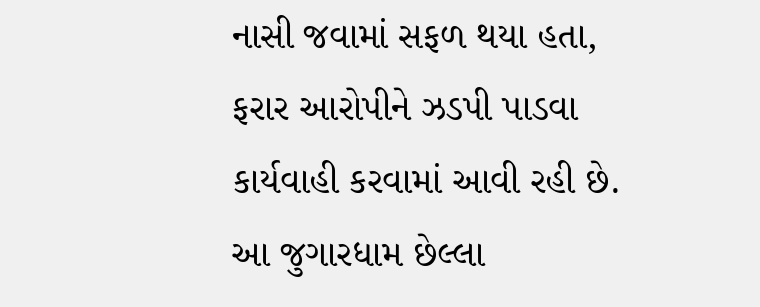નાસી જવામાં સફળ થયા હતા, ફરાર આરોપીને ઝડપી પાડવા કાર્યવાહી કરવામાં આવી રહી છે. આ જુગારધામ છેલ્લા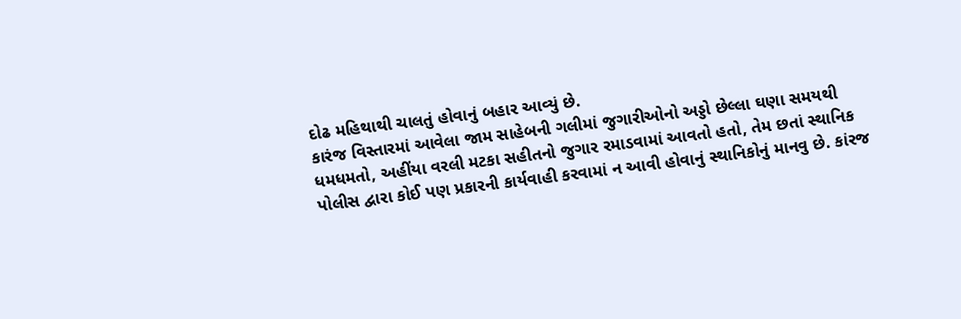દોઢ મહિથાથી ચાલતું હોવાનું બહાર આવ્યું છે.
કારંજ વિસ્તારમાં આવેલા જામ સાહેબની ગલીમાં જુગારીઓનો અડ્ડો છેલ્લા ઘણા સમયથી ધમધમતો, અહીંયા વરલી મટકા સહીતનો જુગાર રમાડવામાં આવતો હતો, તેમ છતાં સ્થાનિક પોલીસ દ્વારા કોઈ પણ પ્રકારની કાર્યવાહી કરવામાં ન આવી હોવાનું સ્થાનિકોનું માનવુ છે. કાંરજ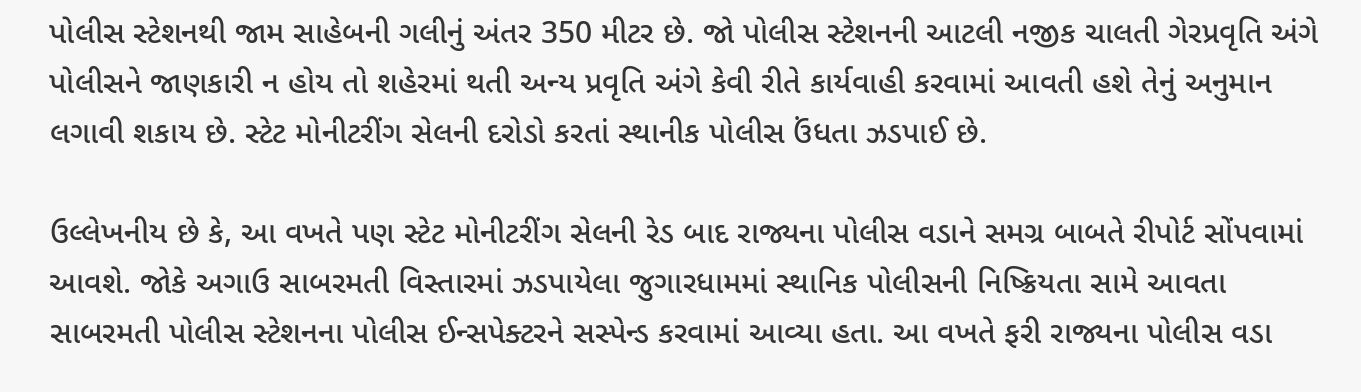પોલીસ સ્ટેશનથી જામ સાહેબની ગલીનું અંતર 350 મીટર છે. જો પોલીસ સ્ટેશનની આટલી નજીક ચાલતી ગેરપ્રવૃતિ અંગે પોલીસને જાણકારી ન હોય તો શહેરમાં થતી અન્ય પ્રવૃતિ અંગે કેવી રીતે કાર્યવાહી કરવામાં આવતી હશે તેનું અનુમાન લગાવી શકાય છે. સ્ટેટ મોનીટરીંગ સેલની દરોડો કરતાં સ્થાનીક પોલીસ ઉંધતા ઝડપાઈ છે.

ઉલ્લેખનીય છે કે, આ વખતે પણ સ્ટેટ મોનીટરીંગ સેલની રેડ બાદ રાજ્યના પોલીસ વડાને સમગ્ર બાબતે રીપોર્ટ સોંપવામાં આવશે. જોકે અગાઉ સાબરમતી વિસ્તારમાં ઝડપાયેલા જુગારધામમાં સ્થાનિક પોલીસની નિષ્ક્રિયતા સામે આવતા સાબરમતી પોલીસ સ્ટેશનના પોલીસ ઈન્સપેક્ટરને સસ્પેન્ડ કરવામાં આવ્યા હતા. આ વખતે ફરી રાજ્યના પોલીસ વડા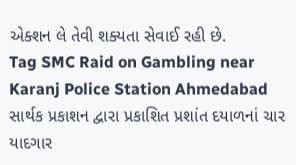એક્શન લે તેવી શક્યતા સેવાઈ રહી છે.
Tag SMC Raid on Gambling near Karanj Police Station Ahmedabad
સાર્થક પ્રકાશન દ્વારા પ્રકાશિત પ્રશાંત દયાળનાં ચાર યાદગાર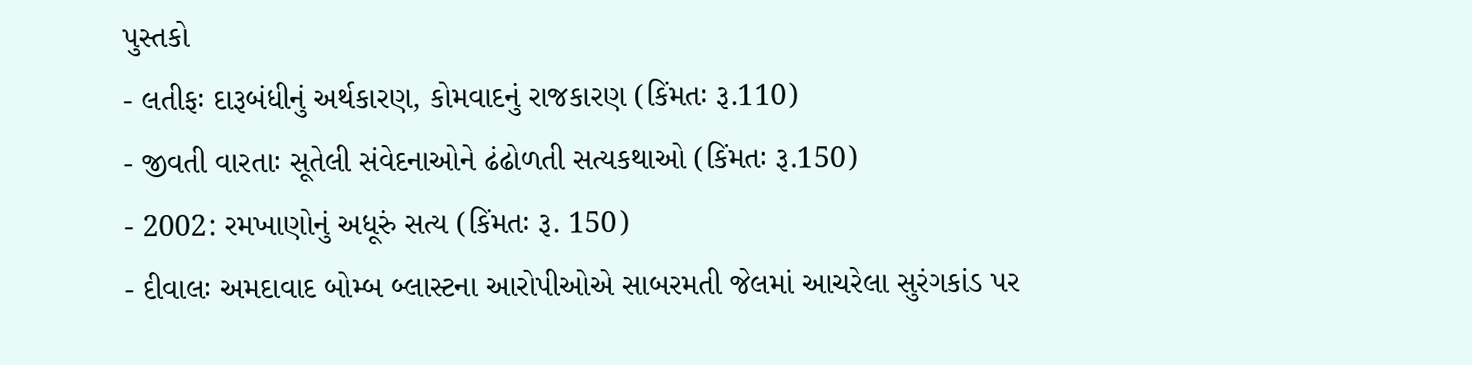પુસ્તકો
- લતીફઃ દારૂબંધીનું અર્થકારણ, કોમવાદનું રાજકારણ (કિંમતઃ રૂ.110)
- જીવતી વારતાઃ સૂતેલી સંવેદનાઓને ઢંઢોળતી સત્યકથાઓ (કિંમતઃ રૂ.150)
- 2002: રમખાણોનું અધૂરું સત્ય (કિંમતઃ રૂ. 150)
- દીવાલઃ અમદાવાદ બોમ્બ બ્લાસ્ટના આરોપીઓએ સાબરમતી જેલમાં આચરેલા સુરંગકાંડ પર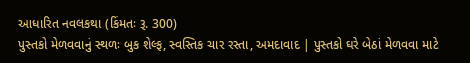આધારિત નવલકથા (કિંમતઃ રૂ. 300)
પુસ્તકો મેળવવાનું સ્થળઃ બુક શેલ્ફ, સ્વસ્તિક ચાર રસ્તા, અમદાવાદ | પુસ્તકો ઘરે બેઠાં મેળવવા માટે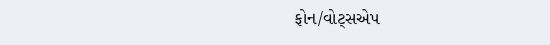ફોન/વોટ્સએપ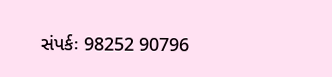સંપર્કઃ 98252 90796